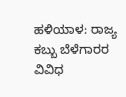ಹಳಿಯಾಳ: ರಾಜ್ಯ ಕಬ್ಬು ಬೆಳೆಗಾರರ ವಿವಿಧ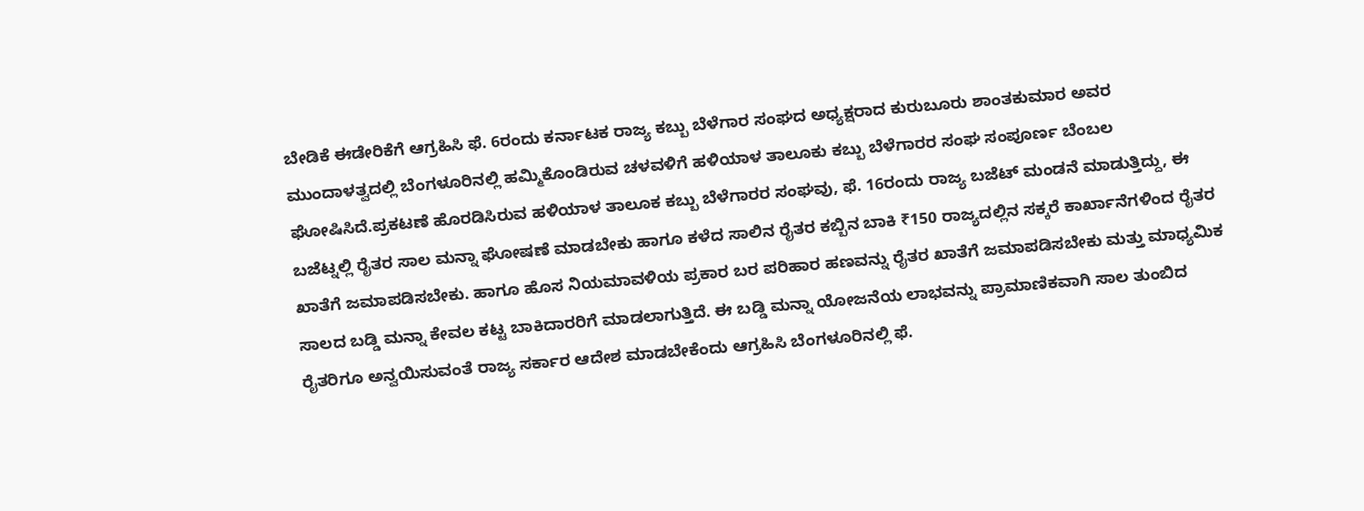ಬೇಡಿಕೆ ಈಡೇರಿಕೆಗೆ ಆಗ್ರಹಿಸಿ ಫೆ. 6ರಂದು ಕರ್ನಾಟಕ ರಾಜ್ಯ ಕಬ್ಬು ಬೆಳೆಗಾರ ಸಂಘದ ಅಧ್ಯಕ್ಷರಾದ ಕುರುಬೂರು ಶಾಂತಕುಮಾರ ಅವರ ಮುಂದಾಳತ್ವದಲ್ಲಿ ಬೆಂಗಳೂರಿನಲ್ಲಿ ಹಮ್ಮಿಕೊಂಡಿರುವ ಚಳವಳಿಗೆ ಹಳಿಯಾಳ ತಾಲೂಕು ಕಬ್ಬು ಬೆಳೆಗಾರರ ಸಂಘ ಸಂಪೂರ್ಣ ಬೆಂಬಲ ಘೋಷಿಸಿದೆ.ಪ್ರಕಟಣೆ ಹೊರಡಿಸಿರುವ ಹಳಿಯಾಳ ತಾಲೂಕ ಕಬ್ಬು ಬೆಳೆಗಾರರ ಸಂಘವು, ಫೆ. 16ರಂದು ರಾಜ್ಯ ಬಜೆಟ್ ಮಂಡನೆ ಮಾಡುತ್ತಿದ್ದು, ಈ ಬಜೆಟ್ನಲ್ಲಿ ರೈತರ ಸಾಲ ಮನ್ನಾ ಘೋಷಣೆ ಮಾಡಬೇಕು ಹಾಗೂ ಕಳೆದ ಸಾಲಿನ ರೈತರ ಕಬ್ಬಿನ ಬಾಕಿ ₹150 ರಾಜ್ಯದಲ್ಲಿನ ಸಕ್ಕರೆ ಕಾರ್ಖಾನೆಗಳಿಂದ ರೈತರ ಖಾತೆಗೆ ಜಮಾಪಡಿಸಬೇಕು. ಹಾಗೂ ಹೊಸ ನಿಯಮಾವಳಿಯ ಪ್ರಕಾರ ಬರ ಪರಿಹಾರ ಹಣವನ್ನು ರೈತರ ಖಾತೆಗೆ ಜಮಾಪಡಿಸಬೇಕು ಮತ್ತು ಮಾಧ್ಯಮಿಕ ಸಾಲದ ಬಡ್ಡಿ ಮನ್ನಾ ಕೇವಲ ಕಟ್ಟ ಬಾಕಿದಾರರಿಗೆ ಮಾಡಲಾಗುತ್ತಿದೆ. ಈ ಬಡ್ಡಿ ಮನ್ನಾ ಯೋಜನೆಯ ಲಾಭವನ್ನು ಪ್ರಾಮಾಣಿಕವಾಗಿ ಸಾಲ ತುಂಬಿದ ರೈತರಿಗೂ ಅನ್ವಯಿಸುವಂತೆ ರಾಜ್ಯ ಸರ್ಕಾರ ಆದೇಶ ಮಾಡಬೇಕೆಂದು ಆಗ್ರಹಿಸಿ ಬೆಂಗಳೂರಿನಲ್ಲಿ ಫೆ.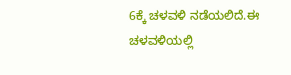6ಕ್ಕೆ ಚಳವಳಿ ನಡೆಯಲಿದೆ.ಈ ಚಳವಳಿಯಲ್ಲಿ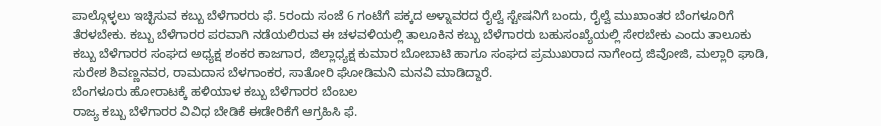ಪಾಲ್ಗೊಳ್ಳಲು ಇಚ್ಛಿಸುವ ಕಬ್ಬು ಬೆಳೆಗಾರರು ಫೆ. 5ರಂದು ಸಂಜೆ 6 ಗಂಟೆಗೆ ಪಕ್ಕದ ಅಳ್ನಾವರದ ರೈಲ್ವೆ ಸ್ಟೇಷನಿಗೆ ಬಂದು, ರೈಲ್ವೆ ಮುಖಾಂತರ ಬೆಂಗಳೂರಿಗೆ ತೆರಳಬೇಕು. ಕಬ್ಬು ಬೆಳೆಗಾರರ ಪರವಾಗಿ ನಡೆಯಲಿರುವ ಈ ಚಳವಳಿಯಲ್ಲಿ ತಾಲೂಕಿನ ಕಬ್ಬು ಬೆಳೆಗಾರರು ಬಹುಸಂಖ್ಯೆಯಲ್ಲಿ ಸೇರಬೇಕು ಎಂದು ತಾಲೂಕು ಕಬ್ಬು ಬೆಳೆಗಾರರ ಸಂಘದ ಅಧ್ಯಕ್ಷ ಶಂಕರ ಕಾಜಗಾರ, ಜಿಲ್ಲಾಧ್ಯಕ್ಷ ಕುಮಾರ ಬೋಬಾಟಿ ಹಾಗೂ ಸಂಘದ ಪ್ರಮುಖರಾದ ನಾಗೇಂದ್ರ ಜಿವೋಜಿ, ಮಲ್ಲಾರಿ ಘಾಡಿ, ಸುರೇಶ ಶಿವಣ್ಣನವರ, ರಾಮದಾಸ ಬೆಳಗಾಂಕರ, ಸಾತೋರಿ ಘೋಡಿಮನಿ ಮನವಿ ಮಾಡಿದ್ದಾರೆ.
ಬೆಂಗಳೂರು ಹೋರಾಟಕ್ಕೆ ಹಳಿಯಾಳ ಕಬ್ಬು ಬೆಳೆಗಾರರ ಬೆಂಬಲ
ರಾಜ್ಯ ಕಬ್ಬು ಬೆಳೆಗಾರರ ವಿವಿಧ ಬೇಡಿಕೆ ಈಡೇರಿಕೆಗೆ ಆಗ್ರಹಿಸಿ ಫೆ.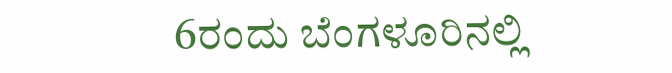6ರಂದು ಬೆಂಗಳೂರಿನಲ್ಲಿ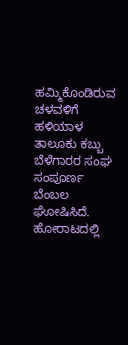ಹಮ್ಮಿಕೊಂಡಿರುವ ಚಳವಳಿಗೆ ಹಳಿಯಾಳ ತಾಲೂಕು ಕಬ್ಬು ಬೆಳೆಗಾರರ ಸಂಘ ಸಂಪೂರ್ಣ ಬೆಂಬಲ ಘೋಷಿಸಿದೆ. ಹೋರಾಟದಲ್ಲಿ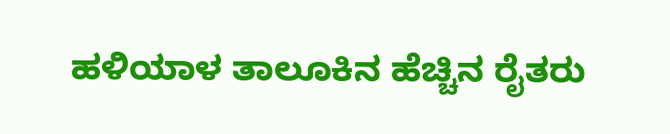ಹಳಿಯಾಳ ತಾಲೂಕಿನ ಹೆಚ್ಚಿನ ರೈತರು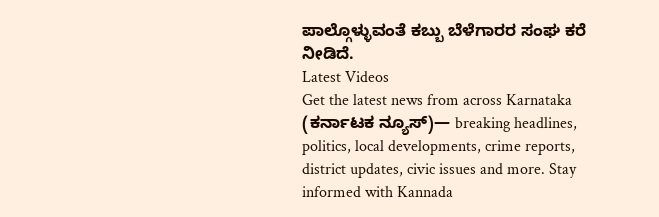ಪಾಲ್ಗೊಳ್ಳುವಂತೆ ಕಬ್ಬು ಬೆಳೆಗಾರರ ಸಂಘ ಕರೆ ನೀಡಿದೆ.
Latest Videos
Get the latest news from across Karnataka (ಕರ್ನಾಟಕ ನ್ಯೂಸ್)— breaking headlines, politics, local developments, crime reports, district updates, civic issues and more. Stay informed with Kannada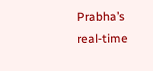Prabha’s real‑time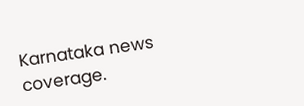Karnataka news coverage.